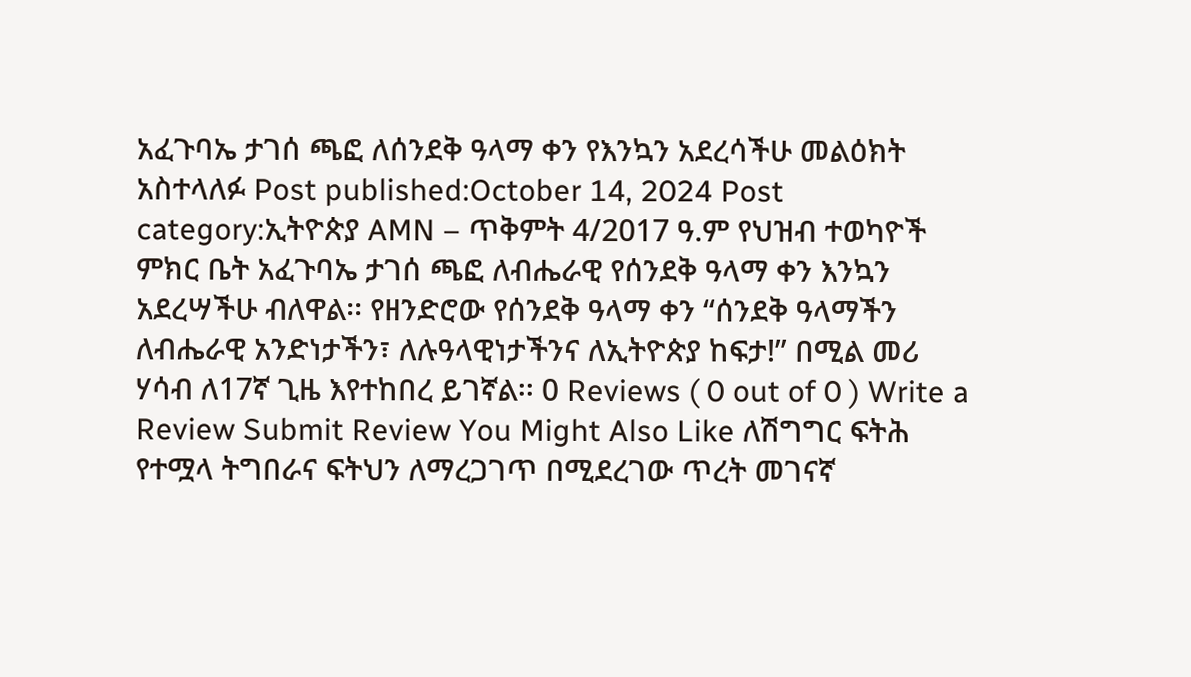አፈጉባኤ ታገሰ ጫፎ ለሰንደቅ ዓላማ ቀን የእንኳን አደረሳችሁ መልዕክት አስተላለፉ Post published:October 14, 2024 Post category:ኢትዮጵያ AMN – ጥቅምት 4/2017 ዓ.ም የህዝብ ተወካዮች ምክር ቤት አፈጉባኤ ታገሰ ጫፎ ለብሔራዊ የሰንደቅ ዓላማ ቀን እንኳን አደረሣችሁ ብለዋል፡፡ የዘንድሮው የሰንደቅ ዓላማ ቀን “ሰንደቅ ዓላማችን ለብሔራዊ አንድነታችን፣ ለሉዓላዊነታችንና ለኢትዮጵያ ከፍታ!” በሚል መሪ ሃሳብ ለ17ኛ ጊዜ እየተከበረ ይገኛል፡፡ 0 Reviews ( 0 out of 0 ) Write a Review Submit Review You Might Also Like ለሽግግር ፍትሕ የተሟላ ትግበራና ፍትህን ለማረጋገጥ በሚደረገው ጥረት መገናኛ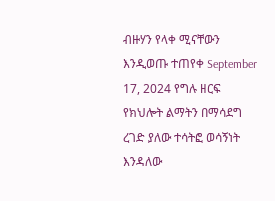ብዙሃን የላቀ ሚናቸውን እንዲወጡ ተጠየቀ September 17, 2024 የግሉ ዘርፍ የክህሎት ልማትን በማሳደግ ረገድ ያለው ተሳትፎ ወሳኝነት እንዳለው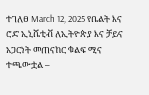ተገለፀ March 12, 2025 የቤልት እና ሮድ ኢኒሼቲቭ ለኢትዮጵያ እና ቻይና አጋርነት መጠናከር ቁልፍ ሚና ተጫውቷል –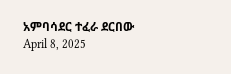አምባሳደር ተፈራ ደርበው April 8, 2025